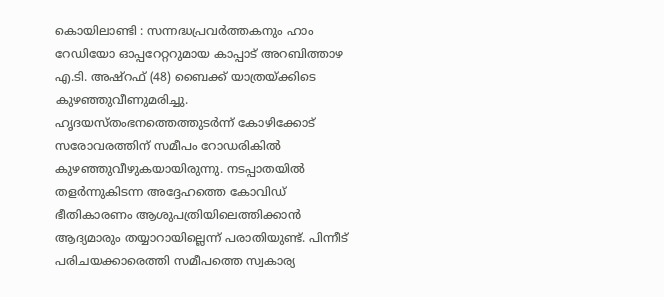കൊയിലാണ്ടി : സന്നദ്ധപ്രവർത്തകനും ഹാം റേഡിയോ ഓപ്പറേറ്ററുമായ കാപ്പാട് അറബിത്താഴ എ.ടി. അഷ്റഫ് (48) ബൈക്ക് യാത്രയ്ക്കിടെ കുഴഞ്ഞുവീണുമരിച്ചു. ഹൃദയസ്തംഭനത്തെത്തുടർന്ന് കോഴിക്കോട് സരോവരത്തിന് സമീപം റോഡരികിൽ കുഴഞ്ഞുവീഴുകയായിരുന്നു. നടപ്പാതയിൽ തളർന്നുകിടന്ന അദ്ദേഹത്തെ കോവിഡ് ഭീതികാരണം ആശുപത്രിയിലെത്തിക്കാൻ ആദ്യമാരും തയ്യാറായില്ലെന്ന് പരാതിയുണ്ട്. പിന്നീട് പരിചയക്കാരെത്തി സമീപത്തെ സ്വകാര്യ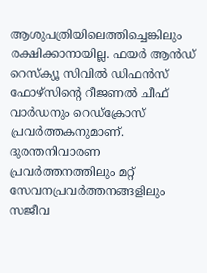ആശുപത്രിയിലെത്തിച്ചെങ്കിലും രക്ഷിക്കാനായില്ല. ഫയർ ആൻഡ് റെസ്ക്യൂ സിവിൽ ഡിഫൻസ് ഫോഴ്സിന്റെ റീജണൽ ചീഫ് വാർഡനും റെഡ്ക്രോസ് പ്രവർത്തകനുമാണ്. ദുരന്തനിവാരണ പ്രവർത്തനത്തിലും മറ്റ് സേവനപ്രവർത്തനങ്ങളിലും സജീവ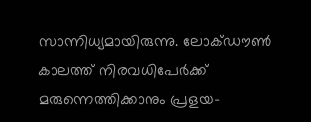സാന്നിധ്യമായിരുന്നു. ലോക്ഡൗൺ കാലത്ത് നിരവധിപേർക്ക് മരുന്നെത്തിക്കാനും പ്രളയ-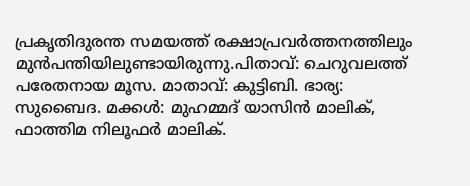പ്രകൃതിദുരന്ത സമയത്ത് രക്ഷാപ്രവർത്തനത്തിലും മുൻപന്തിയിലുണ്ടായിരുന്നു.പിതാവ്: ചെറുവലത്ത് പരേതനായ മൂസ. മാതാവ്: കുട്ടിബി. ഭാര്യ: സുബൈദ. മക്കൾ: മുഹമ്മദ് യാസിൻ മാലിക്, ഫാത്തിമ നിലൂഫർ മാലിക്.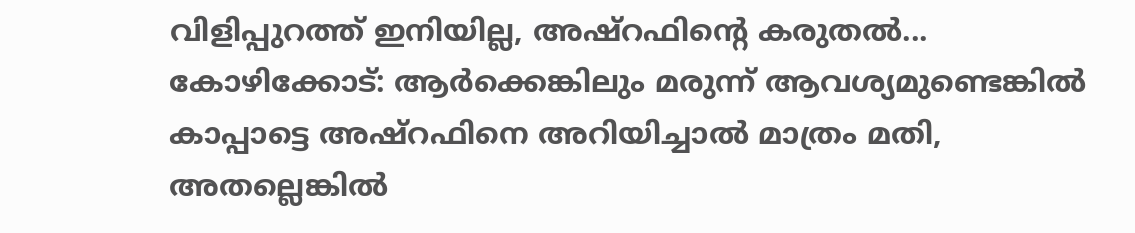വിളിപ്പുറത്ത് ഇനിയില്ല, അഷ്റഫിന്റെ കരുതൽ... കോഴിക്കോട്: ആർക്കെങ്കിലും മരുന്ന് ആവശ്യമുണ്ടെങ്കിൽ കാപ്പാട്ടെ അഷ്റഫിനെ അറിയിച്ചാൽ മാത്രം മതി, അതല്ലെങ്കിൽ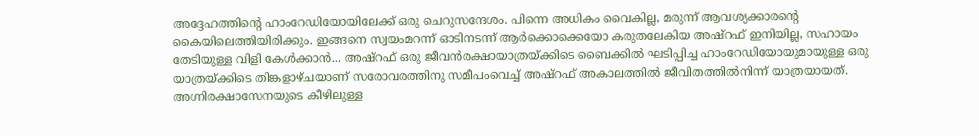അദ്ദേഹത്തിന്റെ ഹാംറേഡിയോയിലേക്ക് ഒരു ചെറുസന്ദേശം. പിന്നെ അധികം വൈകില്ല, മരുന്ന് ആവശ്യക്കാരന്റെ കൈയിലെത്തിയിരിക്കും. ഇങ്ങനെ സ്വയംമറന്ന് ഓടിനടന്ന് ആർക്കൊക്കെയോ കരുതലേകിയ അഷ്റഫ് ഇനിയില്ല, സഹായം തേടിയുള്ള വിളി കേൾക്കാൻ... അഷ്റഫ് ഒരു ജീവൻരക്ഷായാത്രയ്ക്കിടെ ബൈക്കിൽ ഘടിപ്പിച്ച ഹാംറേഡിയോയുമായുള്ള ഒരു യാത്രയ്ക്കിടെ തിങ്കളാഴ്ചയാണ് സരോവരത്തിനു സമീപംവെച്ച് അഷ്റഫ് അകാലത്തിൽ ജീവിതത്തിൽനിന്ന് യാത്രയായത്. അഗ്നിരക്ഷാസേനയുടെ കീഴിലുള്ള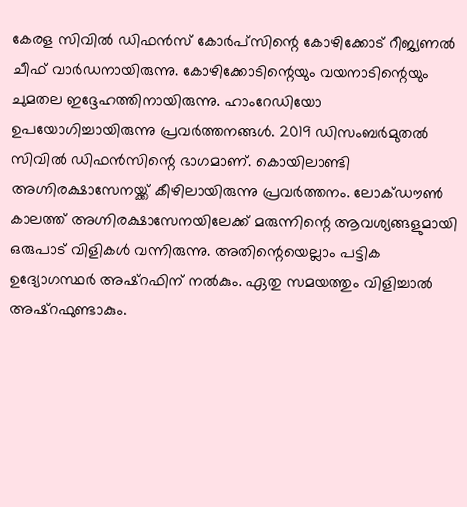കേരള സിവിൽ ഡിഫൻസ് കോർപ്സിന്റെ കോഴിക്കോട് റീജ്യണൽ ചീഫ് വാർഡനായിരുന്നു. കോഴിക്കോടിന്റെയും വയനാടിന്റെയും ചുമതല ഇദ്ദേഹത്തിനായിരുന്നു. ഹാംറേഡിയോ ഉപയോഗിച്ചായിരുന്നു പ്രവർത്തനങ്ങൾ. 2019 ഡിസംബർമുതൽ സിവിൽ ഡിഫൻസിന്റെ ഭാഗമാണ്. കൊയിലാണ്ടി അഗ്നിരക്ഷാസേനയ്ക്ക് കീഴിലായിരുന്നു പ്രവർത്തനം. ലോക്ഡൗൺ കാലത്ത് അഗ്നിരക്ഷാസേനയിലേക്ക് മരുന്നിന്റെ ആവശ്യങ്ങളുമായി ഒരുപാട് വിളികൾ വന്നിരുന്നു. അതിന്റെയെല്ലാം പട്ടിക ഉദ്യോഗസ്ഥർ അഷ്റഫിന് നൽകും. ഏതു സമയത്തും വിളിച്ചാൽ അഷ്റഫുണ്ടാകും.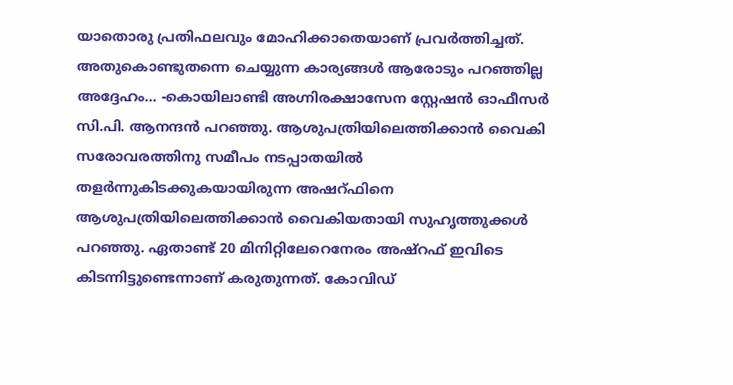യാതൊരു പ്രതിഫലവും മോഹിക്കാതെയാണ് പ്രവർത്തിച്ചത്. അതുകൊണ്ടുതന്നെ ചെയ്യുന്ന കാര്യങ്ങൾ ആരോടും പറഞ്ഞില്ല അദ്ദേഹം... -കൊയിലാണ്ടി അഗ്നിരക്ഷാസേന സ്റ്റേഷൻ ഓഫീസർ സി.പി. ആനന്ദൻ പറഞ്ഞു. ആശുപത്രിയിലെത്തിക്കാൻ വൈകി സരോവരത്തിനു സമീപം നടപ്പാതയിൽ തളർന്നുകിടക്കുകയായിരുന്ന അഷറ്ഫിനെ ആശുപത്രിയിലെത്തിക്കാൻ വൈകിയതായി സുഹൃത്തുക്കൾ പറഞ്ഞു. ഏതാണ്ട് 20 മിനിറ്റിലേറെനേരം അഷ്റഫ് ഇവിടെ കിടന്നിട്ടുണ്ടെന്നാണ് കരുതുന്നത്. കോവിഡ്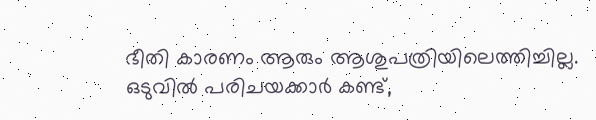ഭീതി കാരണം ആരും ആശുപത്രിയിലെത്തിച്ചില്ല. ഒടുവിൽ പരിചയക്കാർ കണ്ട്,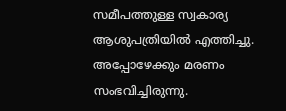സമീപത്തുള്ള സ്വകാര്യ ആശുപത്രിയിൽ എത്തിച്ചു. അപ്പോഴേക്കും മരണം സംഭവിച്ചിരുന്നു.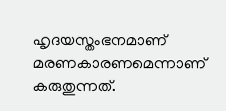ഹൃദയസ്തംഭനമാണ് മരണകാരണമെന്നാണ് കരുതുന്നത്.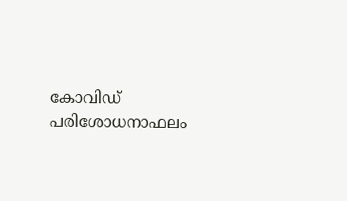കോവിഡ് പരിശോധനാഫലം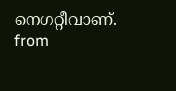നെഗറ്റീവാണ്.
from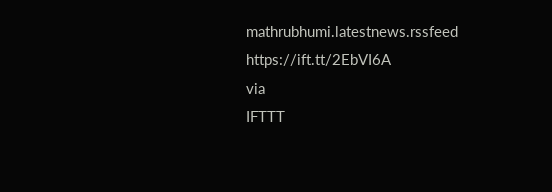mathrubhumi.latestnews.rssfeed https://ift.tt/2EbVI6A
via
IFTTT